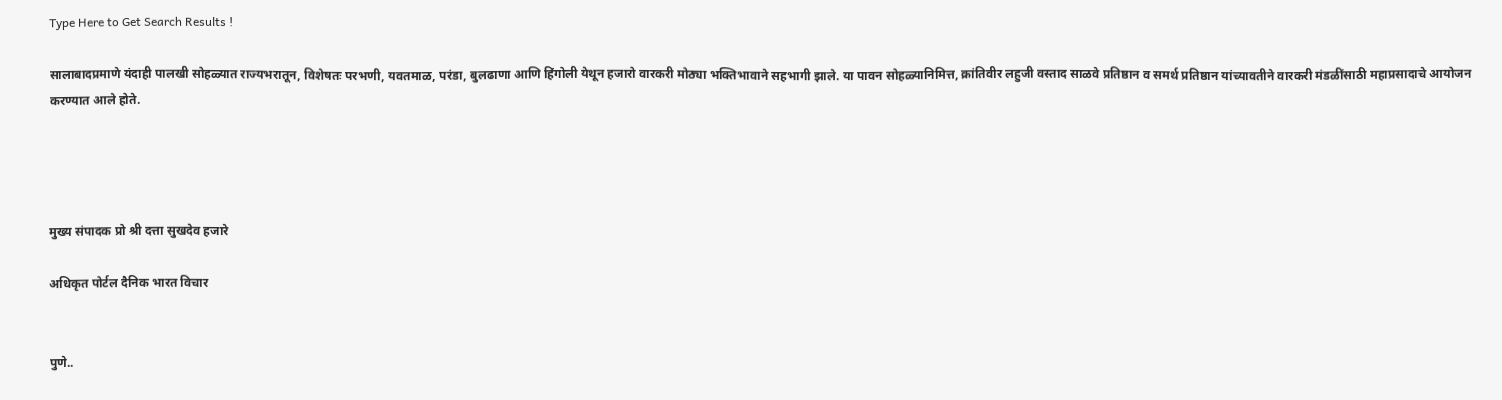Type Here to Get Search Results !

सालाबादप्रमाणे यंदाही पालखी सोहळ्यात राज्यभरातून, विशेषतः परभणी, यवतमाळ, परंडा, बुलढाणा आणि हिंगोली येथून हजारो वारकरी मोठ्या भक्तिभावाने सहभागी झाले. या पावन सोहळ्यानिमित्त, क्रांतिवीर लहुजी वस्ताद साळवे प्रतिष्ठान व समर्थ प्रतिष्ठान यांच्यावतीने वारकरी मंडळींसाठी महाप्रसादाचे आयोजन करण्यात आले होते.




मुख्य संपादक प्रो श्री दत्ता सुखदेव हजारे

अधिकृत पोर्टल दैनिक भारत विचार


पुणे..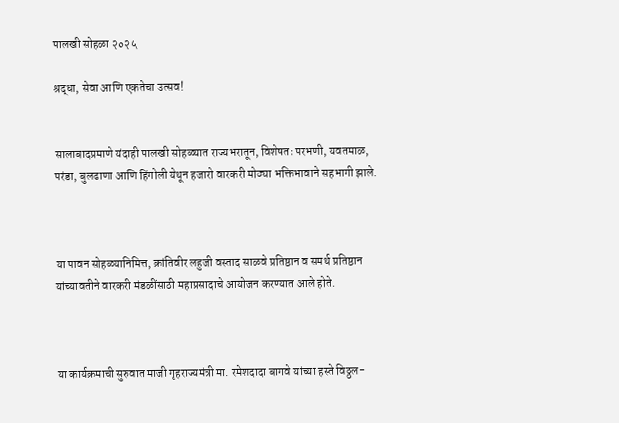पालखी सोहळा २०२५

श्रद्धा, सेवा आणि एकतेचा उत्सव!


सालाबादप्रमाणे यंदाही पालखी सोहळ्यात राज्यभरातून, विशेषतः परभणी, यवतमाळ, परंडा, बुलढाणा आणि हिंगोली येथून हजारो वारकरी मोठ्या भक्तिभावाने सहभागी झाले.



या पावन सोहळ्यानिमित्त, क्रांतिवीर लहुजी वस्ताद साळवे प्रतिष्ठान व समर्थ प्रतिष्ठान यांच्यावतीने वारकरी मंडळींसाठी महाप्रसादाचे आयोजन करण्यात आले होते.



या कार्यक्रमाची सुरुवात माजी गृहराज्यमंत्री मा. रमेशदादा बागवे यांच्या हस्ते विठ्ठल-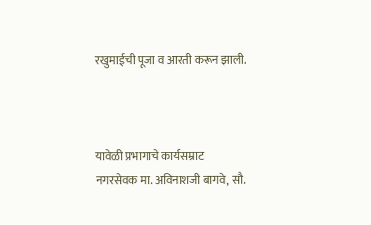रखुमाईची पूजा व आरती करून झाली.



यावेळी प्रभागाचे कार्यसम्राट नगरसेवक मा. अविनाशजी बागवे, सौ.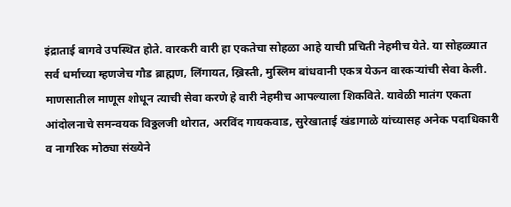इंद्राताई बागवे उपस्थित होते. वारकरी वारी हा एकतेचा सोहळा आहे याची प्रचिती नेहमीच येते. या सोहळ्यात सर्व धर्माच्या म्हणजेच गौड ब्राह्मण, लिंगायत, ख्रिस्ती, मुस्लिम बांधवानी एकत्र येऊन वारकऱ्यांची सेवा केली. माणसातील माणूस शोधून त्याची सेवा करणे हे वारी नेहमीच आपल्याला शिकविते. यावेळी मातंग एकता आंदोलनाचे समन्वयक विठ्ठलजी थोरात, अरविंद गायकवाड, सुरेखाताई खंडागाळे यांच्यासह अनेक पदाधिकारी व नागरिक मोठ्या संख्येने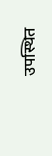उपस्थित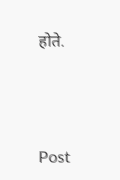होते.




Post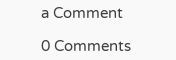a Comment

0 Comments